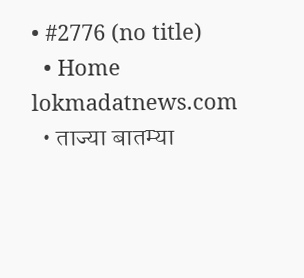• #2776 (no title)
  • Home
lokmadatnews.com
  • ताज्या बातम्या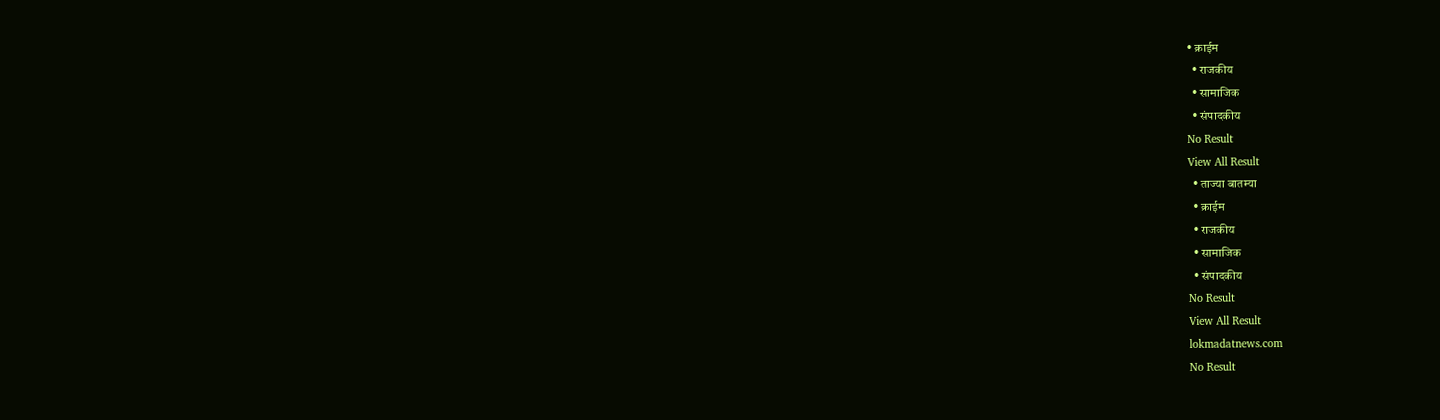• क्राईम
  • राजकीय
  • सामाजिक
  • संपादकीय
No Result
View All Result
  • ताज्या बातम्या
  • क्राईम
  • राजकीय
  • सामाजिक
  • संपादकीय
No Result
View All Result
lokmadatnews.com
No Result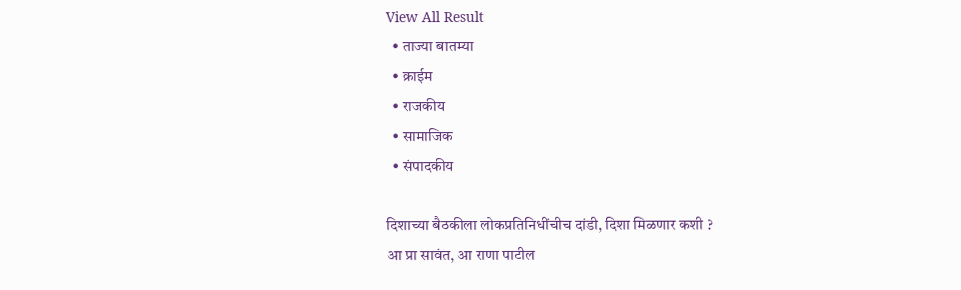View All Result
  • ताज्या बातम्या
  • क्राईम
  • राजकीय
  • सामाजिक
  • संपादकीय

दिशाच्या बैठकीला लोकप्रतिनिधींचीच दांडी, दिशा मिळणार कशी ?
आ प्रा सावंत, आ राणा पाटील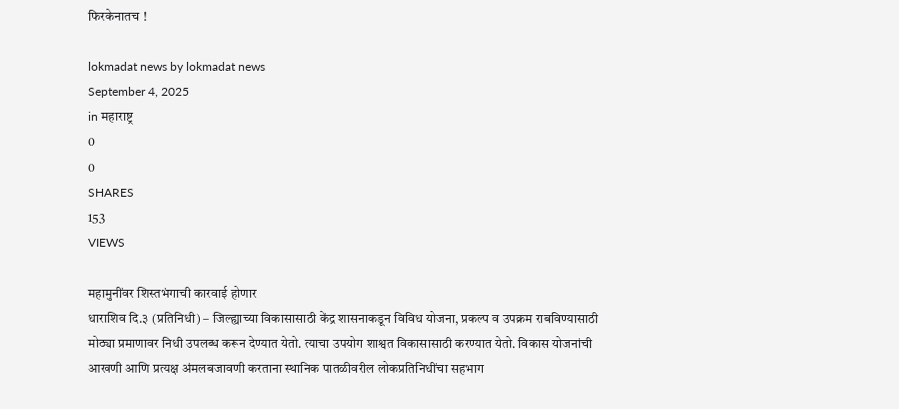फिरकेनातच !

lokmadat news by lokmadat news
September 4, 2025
in महाराष्ट्र
0
0
SHARES
153
VIEWS

महामुनींवर शिस्तभंगाची कारवाई होणार
धाराशिव दि.३ (प्रतिनिधी) – जिल्ह्याच्या विकासासाठी केंद्र शासनाकडून विविध योजना, प्रकल्प व उपक्रम राबविण्यासाठी मोठ्या प्रमाणावर निधी उपलब्ध करून देण्यात येतो. त्याचा उपयोग शाश्वत विकासासाठी करण्यात येतो. विकास योजनांची आखणी आणि प्रत्यक्ष अंमलबजावणी करताना स्थानिक पातळीवरील लोकप्रतिनिधींचा सहभाग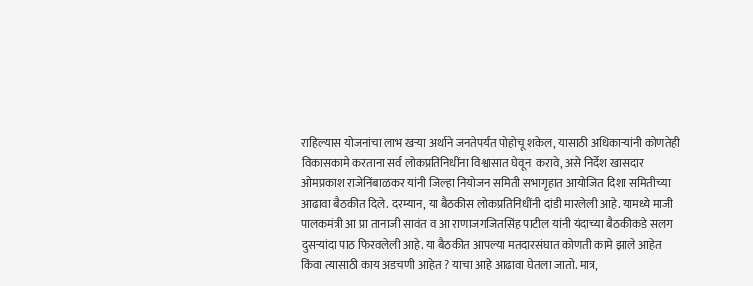राहिल्यास योजनांचा लाभ खऱ्या अर्थाने जनतेपर्यंत पोहोचू शकेल, यासाठी अधिकाऱ्यांनी कोणतेही विकासकामे करताना सर्व लोकप्रतिनिधींना विश्वासात घेवून  करावे, असे निर्देश खासदार ओमप्रकाश राजेनिंबाळकर यांनी जिल्हा नियोजन समिती सभागृहात आयोजित दिशा समितीच्या आढावा बैठकीत दिले. दरम्यान, या बैठकीस लोकप्रतिनिधींनी दांडी मारलेली आहे. यामध्ये माजी पालकमंत्री आ प्रा तानाजी सावंत व आ राणाजगजितसिंह पाटील यांनी यंदाच्या बैठकीकडे सलग दुसऱ्यांदा पाठ फिरवलेली आहे. या बैठकीत आपल्या मतदारसंघात कोणती कामे झाले आहेत किंवा त्यासाठी काय अडचणी आहेत ? याचा आहे आढावा घेतला जातो. मात्र,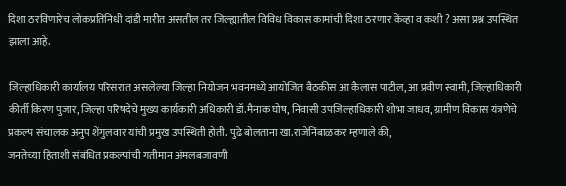दिशा ठरविणारेच लोकप्रतिनिधी दांडी मारीत असतील तर जिल्ह्यातील विविध विकास कामांची दिशा ठरणार केंव्हा व कशी ? असा प्रश्न उपस्थित झाला आहे.

जिल्हाधिकारी कार्यालय परिसरात असलेल्या जिल्हा नियोजन भवनमध्ये आयोजित बैठकीस आ कैलास पाटील, आ प्रवीण स्वामी, जिल्हाधिकारी कीर्ती किरण पुजार, जिल्हा परिषदेचे मुख्य कार्यकारी अधिकारी डॉ.मैनाक घोष, निवासी उपजिल्हाधिकारी शोभा जाधव, ग्रामीण विकास यंत्रणेचे प्रकल्प संचालक अनुप शेंगुलवार यांची प्रमुख उपस्थिती होती. पुढे बोलताना खा.राजेनिंबाळकर म्हणाले की,
जनतेच्या हिताशी संबंधित प्रकल्पांची गतीमान अंमलबजावणी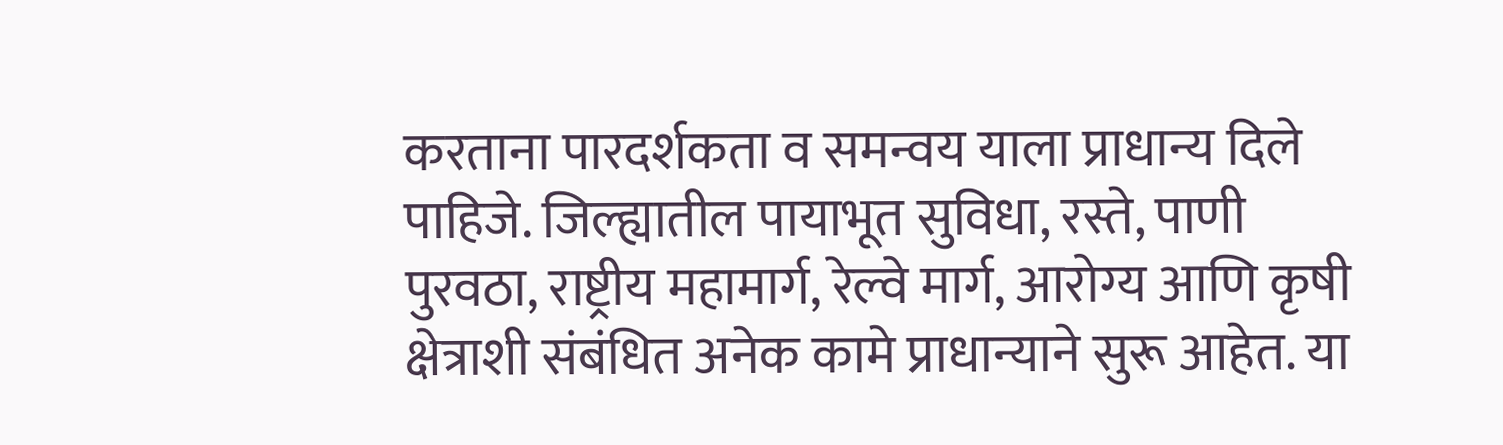करताना पारदर्शकता व समन्वय याला प्राधान्य दिले पाहिजे. जिल्ह्यातील पायाभूत सुविधा, रस्ते, पाणी पुरवठा, राष्ट्रीय महामार्ग, रेल्वे मार्ग, आरोग्य आणि कृषी क्षेत्राशी संबंधित अनेक कामे प्राधान्याने सुरू आहेत. या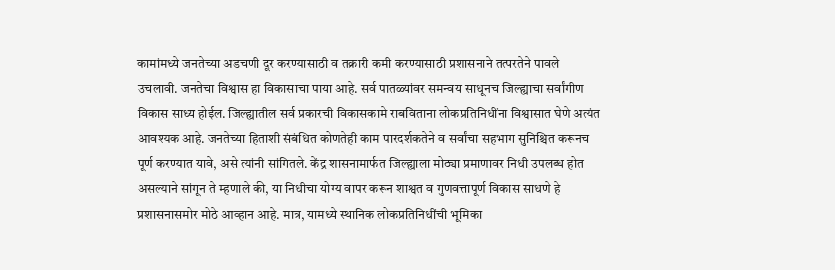कामांमध्ये जनतेच्या अडचणी दूर करण्यासाठी व तक्रारी कमी करण्यासाठी प्रशासनाने तत्परतेने पावले उचलावी. जनतेचा विश्वास हा विकासाचा पाया आहे. सर्व पातळ्यांवर समन्वय साधूनच जिल्ह्याचा सर्वांगीण विकास साध्य होईल. जिल्ह्यातील सर्व प्रकारची विकासकामे राबविताना लोकप्रतिनिधींना विश्वासात घेणे अत्यंत आवश्यक आहे. जनतेच्या हिताशी संबंधित कोणतेही काम पारदर्शकतेने व सर्वांचा सहभाग सुनिश्चित करूनच पूर्ण करण्यात यावे, असे त्यांनी सांगितले. केंद्र शासनामार्फत जिल्ह्याला मोठ्या प्रमाणावर निधी उपलब्ध होत असल्याने सांगून ते म्हणाले की, या निधीचा योग्य वापर करून शाश्वत व गुणवत्तापूर्ण विकास साधणे हे प्रशासनासमोर मोठे आव्हान आहे. मात्र, यामध्ये स्थानिक लोकप्रतिनिधींची भूमिका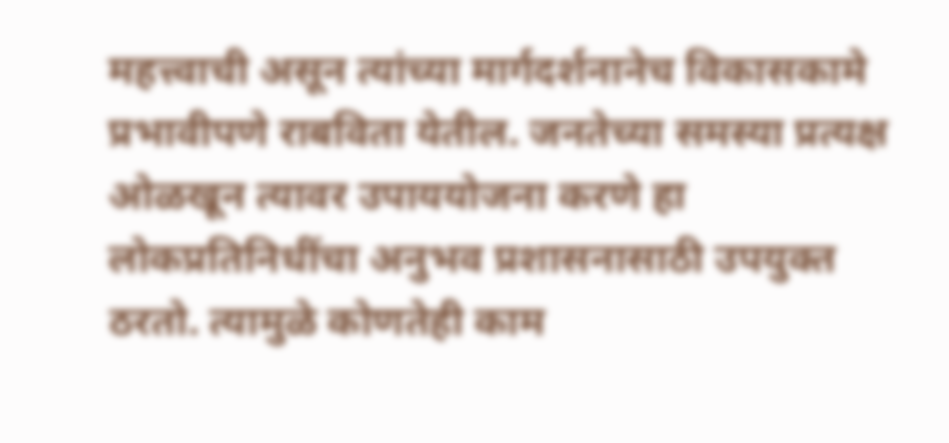महत्त्वाची असून त्यांच्या मार्गदर्शनानेच विकासकामे प्रभावीपणे राबविता येतील. जनतेच्या समस्या प्रत्यक्ष ओळखून त्यावर उपाययोजना करणे हा लोकप्रतिनिधींचा अनुभव प्रशासनासाठी उपयुक्त ठरतो. त्यामुळे कोणतेही काम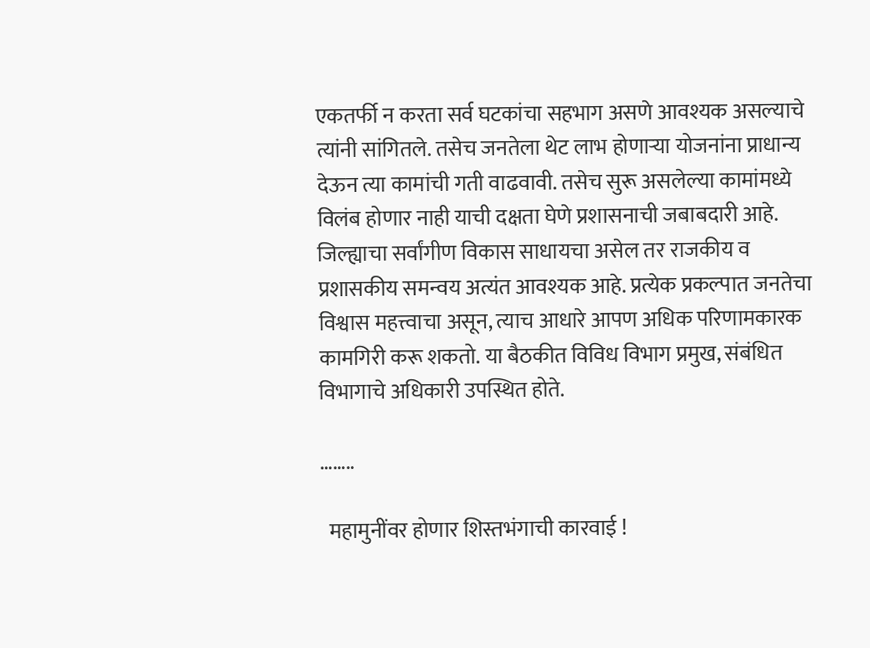एकतर्फी न करता सर्व घटकांचा सहभाग असणे आवश्यक असल्याचे त्यांनी सांगितले. तसेच जनतेला थेट लाभ होणाऱ्या योजनांना प्राधान्य देऊन त्या कामांची गती वाढवावी. तसेच सुरू असलेल्या कामांमध्ये विलंब होणार नाही याची दक्षता घेणे प्रशासनाची जबाबदारी आहे. जिल्ह्याचा सर्वांगीण विकास साधायचा असेल तर राजकीय व प्रशासकीय समन्वय अत्यंत आवश्यक आहे. प्रत्येक प्रकल्पात जनतेचा विश्वास महत्त्वाचा असून, त्याच आधारे आपण अधिक परिणामकारक कामगिरी करू शकतो. या बैठकीत विविध विभाग प्रमुख, संबंधित विभागाचे अधिकारी उपस्थित होते.

……..

  महामुनींवर होणार शिस्तभंगाची कारवाई !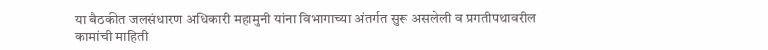या बैठकीत जलसंधारण अधिकारी महामुनी यांना विभागाच्या अंतर्गत सुरू असलेली व प्रगतीपथावरील कामांची माहिती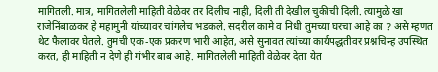मागितली. मात्र, मागितलेली माहिती वेळेवर तर दिलीच नाही, दिली ती देखील चुकीची दिली. त्यामुळे खा राजेनिंबाळकर हे महामुनी यांच्यावर चांगलेच भडकले‌. सदरील कामे व निधी तुमच्या घरचा आहे का ? असे म्हणत थेट फैलावर घेतले. तुमची एक-एक प्रकरण भारी आहेत, असे सुनावत त्यांच्या कार्यपद्धतीवर प्रश्नचिन्ह उपस्थित करत, ही माहिती न देणे ही गंभीर बाब आहे. मागितलेली माहिती वेळेवर देता येत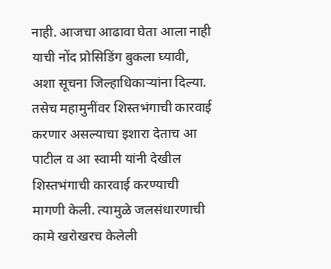नाही. आजचा आढावा घेता आला नाही याची नोंद प्रोसिडिंग बुकला घ्यावी, अशा सूचना जिल्हाधिकाऱ्यांना दिल्या. तसेच महामुनींवर शिस्तभंगाची कारवाई करणार असल्याचा इशारा देताच आ पाटील व आ स्वामी यांनी देखील शिस्तभंगाची कारवाई करण्याची मागणी केली. त्यामुळे जलसंधारणाची कामे खरोखरच केलेली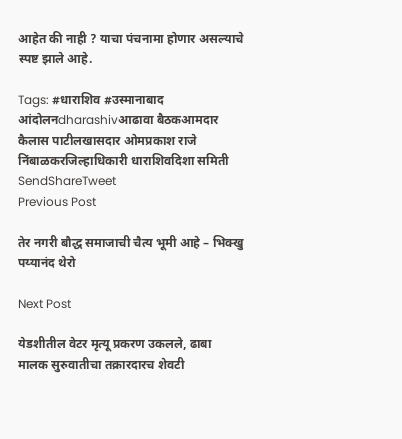आहेत की नाही ? याचा पंचनामा होणार असल्याचे स्पष्ट झाले आहे.

Tags: #धाराशिव #उस्मानाबाद आंदोलनdharashivआढावा बैठकआमदार कैलास पाटीलखासदार ओमप्रकाश राजे निंबाळकरजिल्हाधिकारी धाराशिवदिशा समिती
SendShareTweet
Previous Post

तेर नगरी बौद्ध समाजाची चैत्य भूमी आहे – भिक्खु पय्यानंद थेरो

Next Post

येडशीतील वेटर मृत्यू प्रकरण उकलले, ढाबा मालक सुरुवातीचा तक्रारदारच शेवटी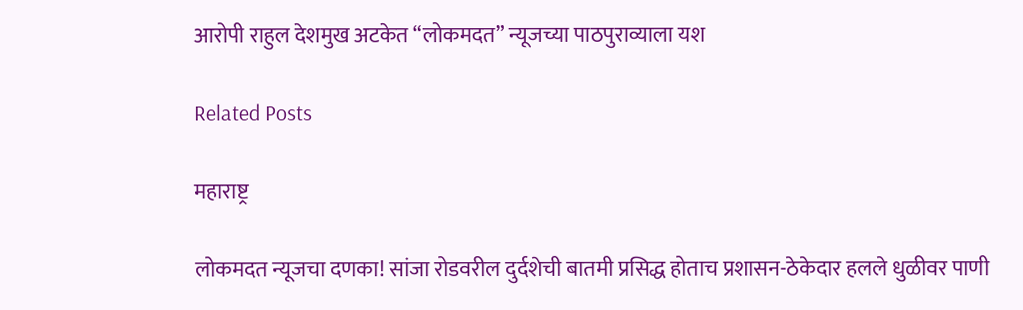आरोपी राहुल देशमुख अटकेत “लोकमदत” न्यूजच्या पाठपुराव्याला यश

Related Posts

महाराष्ट्र

लोकमदत न्यूजचा दणका! सांजा रोडवरील दुर्दशेची बातमी प्रसिद्ध होताच प्रशासन-ठेकेदार हलले धुळीवर पाणी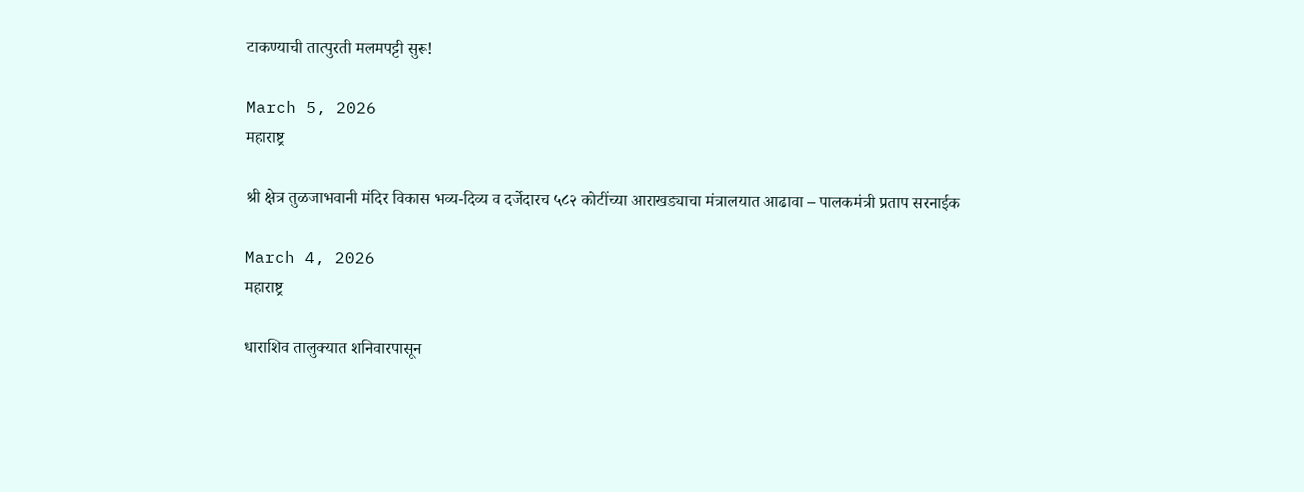टाकण्याची तात्पुरती मलमपट्टी सुरू!

March 5, 2026
महाराष्ट्र

श्री क्षेत्र तुळजाभवानी मंदिर विकास भव्य-दिव्य व दर्जेदारच ५८२ कोटींच्या आराखड्याचा मंत्रालयात आढावा – पालकमंत्री प्रताप सरनाईक

March 4, 2026
महाराष्ट्र

धाराशिव तालुक्यात शनिवारपासून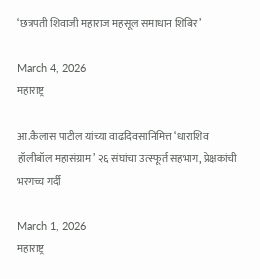‘छत्रपती शिवाजी महाराज महसूल समाधान शिबिर’

March 4, 2026
महाराष्ट्र

आ.कैलास पाटील यांच्या वाढदिवसानिमित्त ‘धाराशिव हॉलीबॉल महासंग्राम’ २६ संघांचा उत्स्फूर्त सहभाग, प्रेक्षकांची भरगच्च गर्दी

March 1, 2026
महाराष्ट्र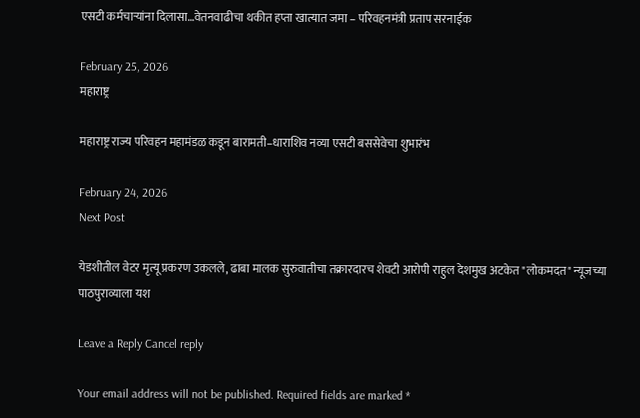एसटी कर्मचाऱ्यांना दिलासा…वेतनवाढीचा थकीत हप्ता खात्यात जमा – परिवहनमंत्री प्रताप सरनाईक

February 25, 2026
महाराष्ट्र

महाराष्ट्र राज्य परिवहन महामंडळ कडून बारामती–धाराशिव नव्या एसटी बससेवेचा शुभारंभ

February 24, 2026
Next Post

येडशीतील वेटर मृत्यू प्रकरण उकलले, ढाबा मालक सुरुवातीचा तक्रारदारच शेवटी आरोपी राहुल देशमुख अटकेत "लोकमदत" न्यूजच्या पाठपुराव्याला यश

Leave a Reply Cancel reply

Your email address will not be published. Required fields are marked *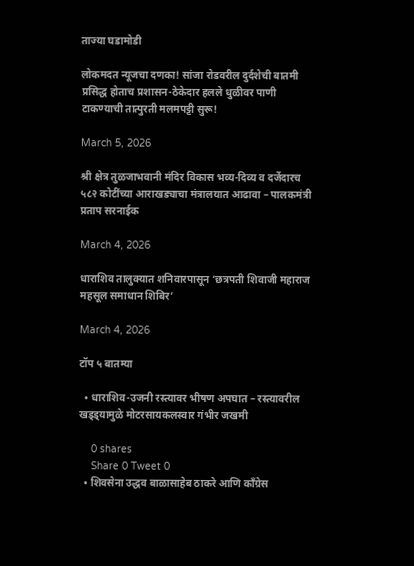ताज्या घडामोडी

लोकमदत न्यूजचा दणका! सांजा रोडवरील दुर्दशेची बातमी प्रसिद्ध होताच प्रशासन-ठेकेदार हलले धुळीवर पाणी टाकण्याची तात्पुरती मलमपट्टी सुरू!

March 5, 2026

श्री क्षेत्र तुळजाभवानी मंदिर विकास भव्य-दिव्य व दर्जेदारच ५८२ कोटींच्या आराखड्याचा मंत्रालयात आढावा – पालकमंत्री प्रताप सरनाईक

March 4, 2026

धाराशिव तालुक्यात शनिवारपासून ‘छत्रपती शिवाजी महाराज महसूल समाधान शिबिर’

March 4, 2026

टॉप ५ बातम्या

  • धाराशिव-उजनी रस्त्यावर भीषण अपघात – रस्त्यावरील खड्ड्यामुळे मोटरसायकलस्वार गंभीर जखमी

    0 shares
    Share 0 Tweet 0
  • शिवसेना उद्धव बाळासाहेब ठाकरे आणि काँग्रेस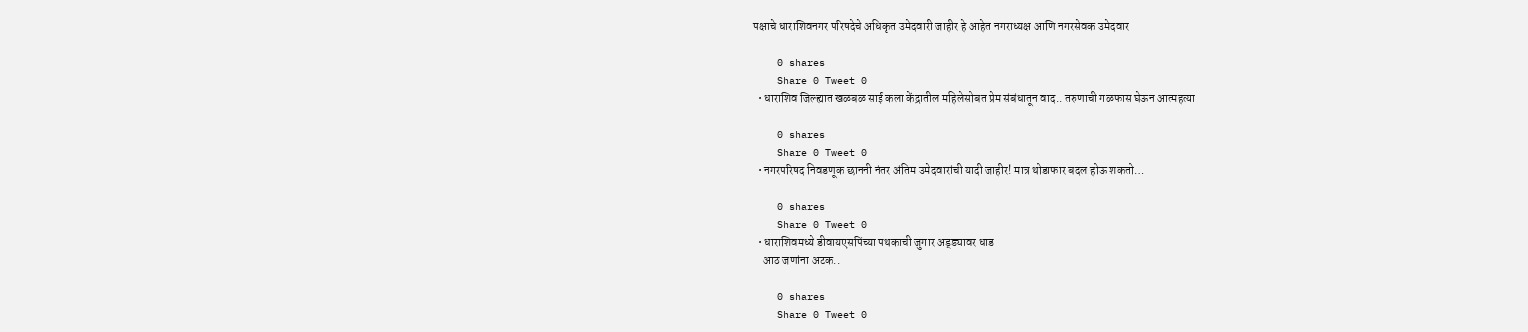पक्षाचे धाराशिवनगर परिषदेचे अधिकृत उमेदवारी जाहीर हे आहेत नगराध्यक्ष आणि नगरसेवक उमेदवार

    0 shares
    Share 0 Tweet 0
  • धाराशिव जिल्ह्यात खळबळ साई कला केंद्रातील महिलेसोबत प्रेम संबंधातून वाद.. तरुणाची गळफास घेऊन आत्महत्या

    0 shares
    Share 0 Tweet 0
  • नगरपरिषद निवडणूक छाननी नंतर अंतिम उमेदवारांची यादी जाहीर! मात्र थोडाफार बदल होऊ शकतो…

    0 shares
    Share 0 Tweet 0
  • धाराशिवमध्ये डीवायएसपिंच्या पथकाची जुगार अड्ड्यावर धाड
    आठ जणांना अटक..

    0 shares
    Share 0 Tweet 0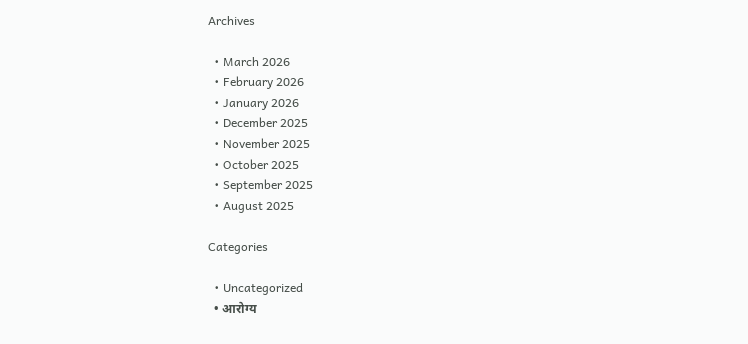Archives

  • March 2026
  • February 2026
  • January 2026
  • December 2025
  • November 2025
  • October 2025
  • September 2025
  • August 2025

Categories

  • Uncategorized
  • आरोग्य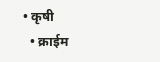• कृषी
  • क्राईम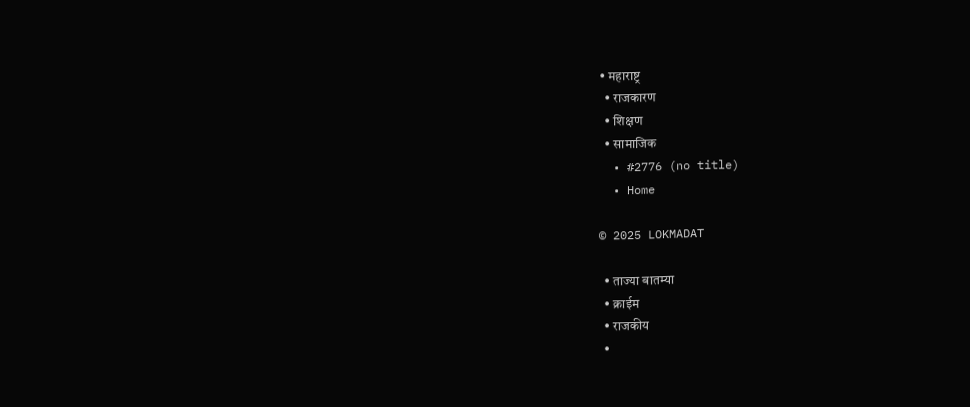• महाराष्ट्र
  • राजकारण
  • शिक्षण
  • सामाजिक
  • #2776 (no title)
  • Home

© 2025 LOKMADAT

  • ताज्या बातम्या
  • क्राईम
  • राजकीय
  •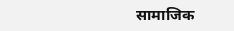सामाजिक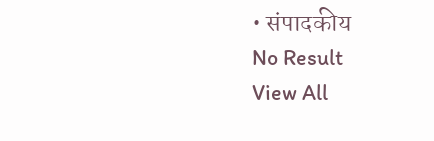• संपादकीय
No Result
View All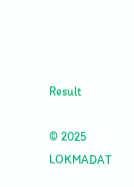Result

© 2025 LOKMADAT